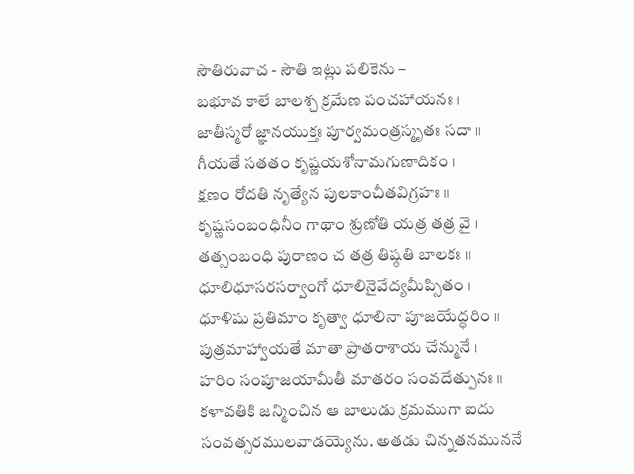సౌతిరువాచ - సౌతి ఇట్లు పలికెను –
బభూవ కాలే బాలశ్చ క్రమేణ పంచహాయనః ।
జాతీస్మరో జ్ఞానయుక్తః పూర్వమంత్రస్మృతః సదా ॥
గీయతే సతతం కృష్ణయశోనామగుణాదికం ।
క్షణం రోదతి నృత్యేన పులకాంచీతవిగ్రహః ॥
కృష్ణసంబంధినీం గాథాం శ్రుణోతి యత్ర తత్ర వై ।
తత్సంబంధి పురాణం చ తత్ర తిష్ఠతి బాలకః ॥
ధూలిధూసరసర్వాంగో ధూలినైవేద్యమీప్సితం ।
ధూళిషు ప్రతిమాం కృత్వా ధూలినా పూజయేద్ధరిం ॥
పుత్రమాహ్వాయతే మాతా ప్రాతరాశాయ చేన్మునే ।
హరిం సంపూజయామీతీ మాతరం సంవదేత్పునః ॥
కళావతికి జన్మించిన ఆ బాలుడు క్రమముగా ఐదు సంవత్సరములవాడయ్యెను. అతడు చిన్నతనముననే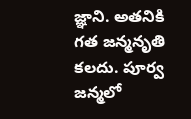జ్ఞాని. అతనికి గత జన్మనృతి కలదు. పూర్వ జన్మలో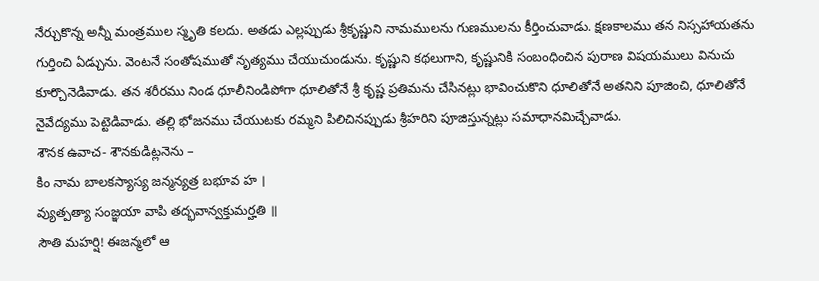నేర్చుకొన్న అన్నీ మంత్రముల స్మృతి కలదు. అతడు ఎల్లప్పుడు శ్రీకృష్ణుని నామములను గుణములను కీర్తించువాడు. క్షణకాలము తన నిస్సహాయతను గుర్తించి ఏడ్చును. వెంటనే సంతోషముతో నృత్యము చేయుచుండును. కృష్ణుని కథలుగాని, కృష్ణునికి సంబంధించిన పురాణ విషయములు వినుచు కూర్చొనెడివాడు. తన శరీరము నిండ ధూలీనిండిపోగా ధూలితోనే శ్రీ కృష్ణ ప్రతిమను చేసినట్లు భావించుకొని ధూలితోనే అతనిని పూజించి, ధూలితోనే నైవేద్యము పెట్టెడివాడు. తల్లి భోజనము చేయుటకు రమ్మని పిలిచినప్పుడు శ్రీహరిని పూజిస్తున్నట్లు సమాధానమిచ్చేవాడు.
శౌనక ఉవాచ- శౌనకుడిట్లనెను –
కిం నామ బాలకస్యాస్య జన్మన్యత్ర బభూవ హ ।
వ్యుత్పత్యా సంజ్ఞయా వాపి తద్భవాన్వక్తుమర్హతి ॥
సౌతి మహర్షి! ఈజన్మలో ఆ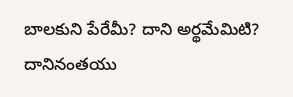బాలకుని పేరేమీ? దాని అర్థమేమిటి? దానినంతయు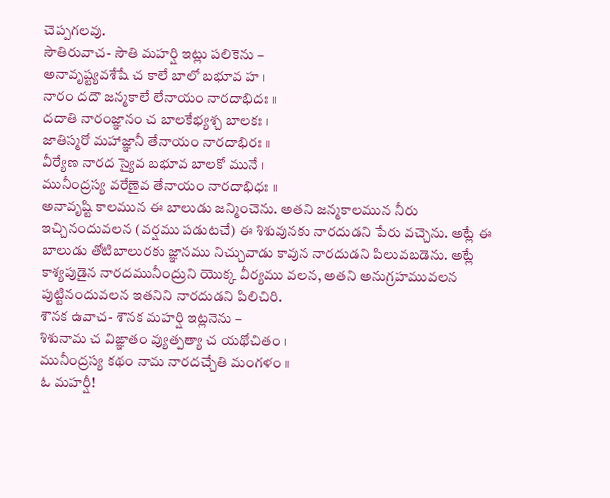చెప్పగలవు.
సౌతిరువాచ- సౌతి మహర్షి ఇట్లు పలికెను –
అనావృష్ట్యవశేషే చ కాలే బాలో బభూవ హ ।
నారం దదౌ జన్మకాలే లేనాయం నారదాభిదః ॥
దదాతి నారంజ్ఞానం చ బాలకేభ్యశ్చ బాలకః ।
జాతిస్మరో మహాజ్ఞానీ తేనాయం నారదాభిరః ॥
వీర్యేణ నారద స్యైవ బభూవ బాలకో మునే ।
మునీంద్రస్య వరేణైవ తేనాయం నారదాభిధః ॥
అనావృష్టి కాలమున ఈ బాలుడు జన్మించెను. అతని జన్మకాలమున నీరు ఇచ్చినందువలన (వర్షము పడుటచే) ఈ శిశువునకు నారదుడని పేరు వచ్చెను. అట్లే ఈ బాలుడు తోటిబాలురకు జ్ఞానము నిచ్చువాడు కావున నారదుడని పిలువబడెను. అట్లే కాశ్యపుడైన నారదమునీంద్రుని యొక్క వీర్యము వలన, అతని అనుగ్రహమువలన పుట్టినందువలన ఇతనిని నారదుడని పిలిచిరి.
శౌనక ఉవాచ- శౌనక మహర్షి ఇట్లనెను –
శిశునామ చ విఙ్ఞాతం వ్యుత్పత్యా చ యథోచితం ।
మునీంద్రస్య కథం నామ నారదచ్చేతి మంగళం ॥
ఓ మహర్షీ!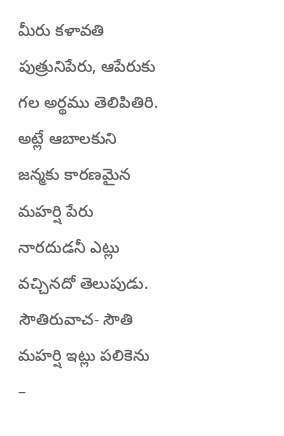మీరు కళావతి పుత్రునిపేరు, ఆపేరుకు గల అర్థము తెలిపితిరి. అట్లే ఆబాలకుని జన్మకు కారణమైన మహర్షి పేరు నారదుడనీ ఎట్లు వచ్చినదో తెలుపుడు.
సౌతిరువాచ- సౌతి మహర్షి ఇట్లు పలికెను –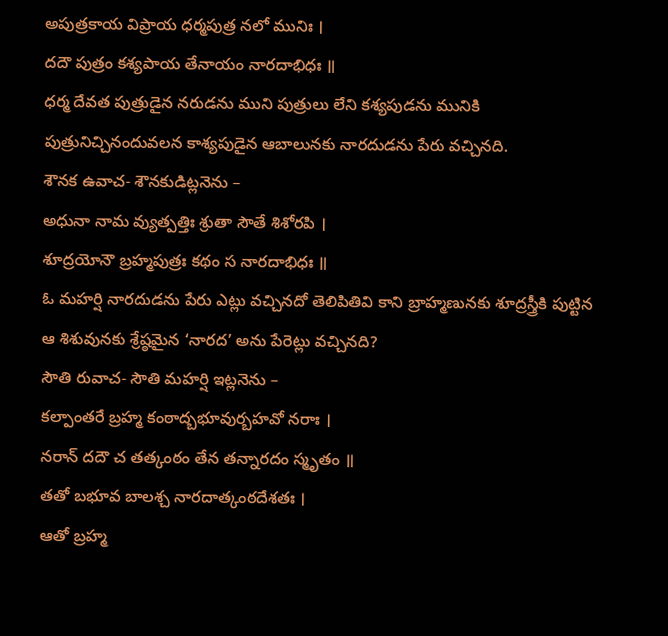అపుత్రకాయ విప్రాయ ధర్మపుత్ర నలో మునిః ।
దదౌ పుత్రం కశ్యపాయ తేనాయం నారదాభిధః ॥
ధర్మ దేవత పుత్రుడైన నరుడను ముని పుత్రులు లేని కశ్యపుడను మునికి పుత్రునిచ్చినందువలన కాశ్యపుడైన ఆబాలునకు నారదుడను పేరు వచ్చినది.
శౌనక ఉవాచ- శౌనకుడిట్లనెను –
అధునా నామ వ్యుత్పత్తిః శ్రుతా సౌతే శిశోరపి ।
శూద్రయోనౌ బ్రహ్మపుత్రః కథం స నారదాభిధః ॥
ఓ మహర్షి నారదుడను పేరు ఎట్లు వచ్చినదో తెలిపితివి కాని బ్రాహ్మణునకు శూద్రస్త్రీకి పుట్టిన ఆ శిశువునకు శ్రేష్ఠమైన ‘నారద’ అను పేరెట్లు వచ్చినది?
సౌతి రువాచ- సౌతి మహర్షి ఇట్లనెను –
కల్పాంతరే బ్రహ్మ కంఠాద్బభూవుర్బహవో నరాః ।
నరాన్ దదౌ చ తత్కంఠం తేన తన్నారదం స్మృతం ॥
తతో బభూవ బాలశ్చ నారదాత్కంఠదేశతః ।
ఆతో బ్రహ్మ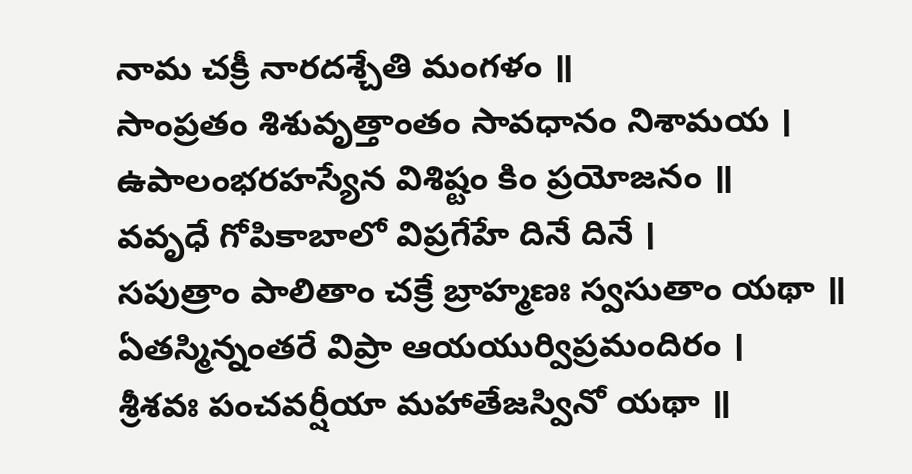నామ చక్రీ నారదశ్చేతి మంగళం ॥
సాంప్రతం శిశువృత్తాంతం సావధానం నిశామయ ।
ఉపాలంభరహస్యేన విశిష్టం కిం ప్రయోజనం ॥
వవృధే గోపికాబాలో విప్రగేహే దినే దినే ।
సపుత్రాం పాలితాం చక్రే బ్రాహ్మణః స్వసుతాం యథా ॥
ఏతస్మిన్నంతరే విప్రా ఆయయుర్విప్రమందిరం ।
శ్రీశవః పంచవర్షీయా మహాతేజస్వినో యథా ॥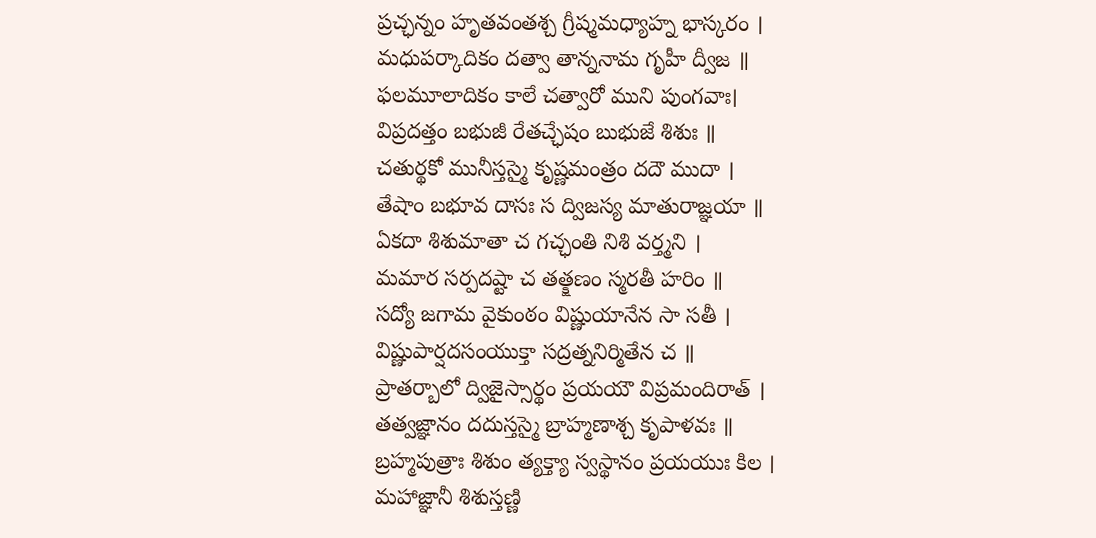ప్రచ్ఛన్నం హృతవంతశ్చ గ్రీష్మమధ్యాహ్న భాస్కరం ।
మధుపర్కాదికం దత్వా తాన్ననామ గృహీ ద్వీజ ॥
ఫలమూలాదికం కాలే చత్వారో ముని పుంగవాః।
విప్రదత్తం బభుజీ రేతచ్ఛేషం బుభుజే శిశుః ॥
చతుర్థకో మునీస్తస్మై కృష్ణమంత్రం దదౌ ముదా ।
తేషాం బభూవ దాసః స ద్విజస్య మాతురాజ్ఞయా ॥
ఏకదా శిశుమాతా చ గచ్ఛంతి నిశి వర్త్మని ।
మమార సర్పదష్టా చ తత్క్షణం స్మరతీ హరిం ॥
సద్యో జగామ వైకుంఠం విష్ణుయానేన సా సతీ ।
విష్ణుపార్షదసంయుక్తా సద్రత్ననిర్మితేన చ ॥
ప్రాతర్బాలో ద్విజైస్సార్థం ప్రయయౌ విప్రమందిరాత్ ।
తత్వజ్ఞానం దదుస్తస్మై బ్రాహ్మణాశ్చ కృపాళవః ॥
బ్రహ్మపుత్రాః శిశుం త్యక్త్యా స్వస్థానం ప్రయయుః కిల ।
మహాజ్ఞానీ శిశుస్తణ్ణి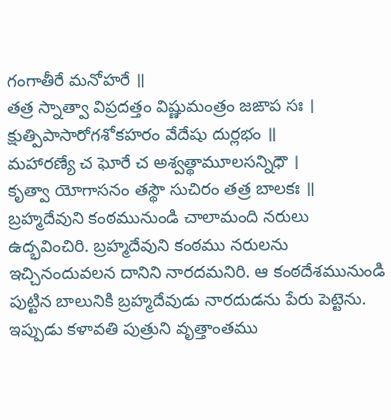గంగాతీరే మనోహరే ॥
తత్ర స్నాత్వా విప్రదత్తం విష్ణుమంత్రం జఙాప సః ।
క్షుత్పిపాసారోగశోకహరం వేదేషు దుర్లభం ॥
మహారణ్యే చ ఘోరే చ అశ్వత్థామూలసన్నిధౌ ।
కృత్వా యోగాసనం తస్థౌ సుచిరం తత్ర బాలకః ॥
బ్రహ్మదేవుని కంఠమునుండి చాలామంది నరులు ఉద్భవించిరి. బ్రహ్మదేవుని కంఠము నరులను ఇచ్చినందువలన దానిని నారదమనిరి. ఆ కంఠదేశమునుండి పుట్టిన బాలునికి బ్రహ్మదేవుడు నారదుడను పేరు పెట్టెను.
ఇప్పుడు కళావతి పుత్రుని వృత్తాంతము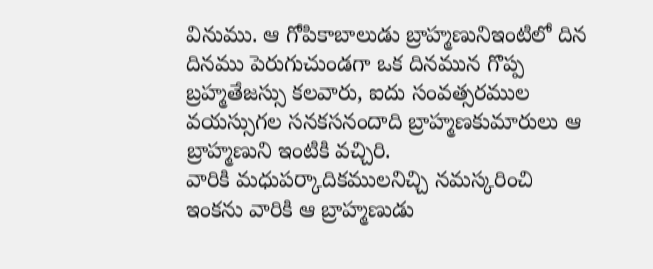వినుము. ఆ గోపికాబాలుడు బ్రాహ్మణునిఇంటిలో దిన దినము పెరుగుచుండగా ఒక దినమున గొప్ప బ్రహ్మతేజస్సు కలవారు, ఐదు సంవత్సరముల వయస్సుగల సనకసనందాది బ్రాహ్మణకుమారులు ఆ బ్రాహ్మణుని ఇంటికి వచ్చిరి.
వారికి మధుపర్కాదికములనిచ్చి నమస్కరించి ఇంకను వారికి ఆ బ్రాహ్మణుడు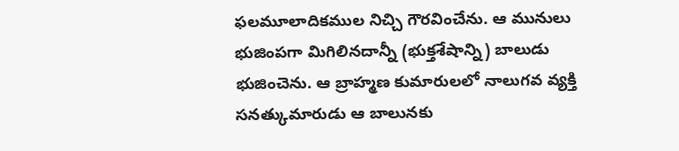ఫలమూలాదికముల నిచ్చి గౌరవించేను. ఆ మునులు భుజింపగా మిగిలినదాన్నీ (భుక్తశేషాన్ని) బాలుడు భుజించెను. ఆ బ్రాహ్మణ కుమారులలో నాలుగవ వ్యక్తి సనత్కుమారుడు ఆ బాలునకు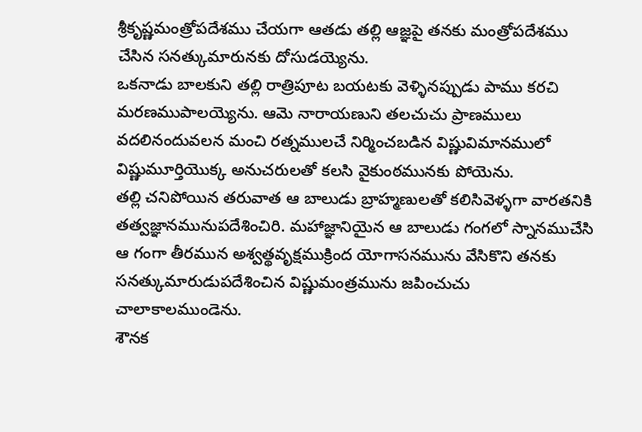శ్రీకృష్ణమంత్రోపదేశము చేయగా ఆతడు తల్లి ఆజ్ఞపై తనకు మంత్రోపదేశము చేసిన సనత్కుమారునకు దోసుడయ్యెను.
ఒకనాడు బాలకుని తల్లి రాత్రిపూట బయటకు వెళ్ళినప్పుడు పాము కరచి మరణముపాలయ్యెను. ఆమె నారాయణుని తలచుచు ప్రాణములు వదలినందువలన మంచి రత్నములచే నిర్మించబడిన విష్ణువిమానములో విష్ణుమూర్తియొక్క అనుచరులతో కలసి వైకుంఠమునకు పోయెను.
తల్లి చనిపోయిన తరువాత ఆ బాలుడు బ్రాహ్మణులతో కలిసివెళ్ళగా వారతనికి తత్వజ్ఞానమునుపదేశించిరి. మహాజ్ఞానియైన ఆ బాలుడు గంగలో స్నానముచేసి ఆ గంగా తీరమున అశ్వత్థవృక్షముక్రింద యోగాసనమును వేసికొని తనకు సనత్కుమారుడుపదేశించిన విష్ణుమంత్రమును జపించుచు చాలాకాలముండెను.
శౌనక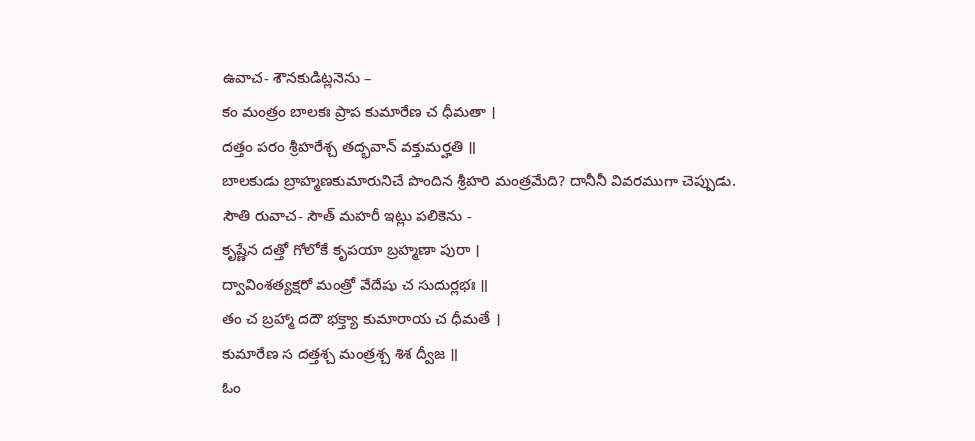ఉవాచ- శౌనకుడిట్లనెను –
కం మంత్రం బాలకః ప్రాప కుమారేణ చ ధీమతా ।
దత్తం పరం శ్రీహరేశ్చ తద్భవాన్ వక్తుమర్హతి ॥
బాలకుడు బ్రాహ్మణకుమారునిచే పొందిన శ్రీహరి మంత్రమేది? దానీనీ వివరముగా చెప్పుడు.
సౌతి రువాచ- సౌత్ మహరీ ఇట్లు పలికెను -
కృష్ణేన దత్తో గోలోకే కృపయా బ్రహ్మణా పురా ।
ద్వావింశత్యక్షరో మంత్రో వేదేషు చ సుదుర్లభః ॥
తం చ బ్రహ్మా దదౌ భక్త్యా కుమారాయ చ ధీమతే ।
కుమారేణ స దత్తశ్చ మంత్రశ్చ శిశ ద్వీజ ॥
ఓం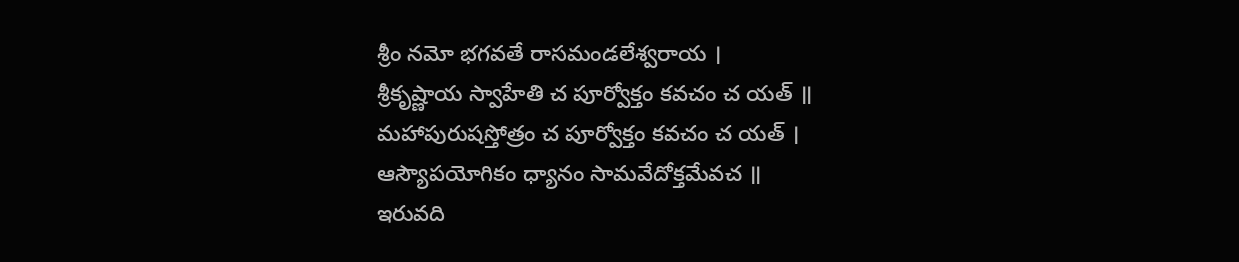శ్రీం నమో భగవతే రాసమండలేశ్వరాయ ।
శ్రీకృష్ణాయ స్వాహేతి చ పూర్వోక్తం కవచం చ యత్ ॥
మహాపురుషస్తోత్రం చ పూర్వోక్తం కవచం చ యత్ ।
ఆస్యౌపయోగికం ధ్యానం సామవేదోక్తమేవచ ॥
ఇరువది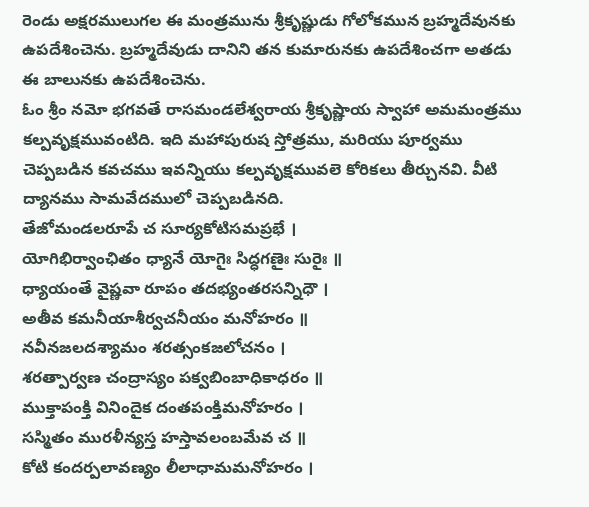రెండు అక్షరములుగల ఈ మంత్రమును శ్రీకృష్ణుడు గోలోకమున బ్రహ్మదేవునకు ఉపదేశించెను. బ్రహ్మదేవుడు దానిని తన కుమారునకు ఉపదేశించగా అతడు ఈ బాలునకు ఉపదేశించెను.
ఓం శ్రీం నమో భగవతే రాసమండలేశ్వరాయ శ్రీకృష్ణాయ స్వాహా అమమంత్రము కల్పవృక్షమువంటిది. ఇది మహాపురుష స్తోత్రము, మరియు పూర్వము చెప్పబడిన కవచము ఇవన్నియు కల్పవృక్షమువలె కోరికలు తీర్చునవి. వీటి ద్యానము సామవేదములో చెప్పబడినది.
తేజోమండలరూపే చ సూర్యకోటిసమప్రభే ।
యోగిభిర్వాంఛితం ధ్యానే యోగైః సిద్ధగణైః సురైః ॥
ధ్యాయంతే వైష్ణవా రూపం తదభ్యంతరసన్నిధౌ ।
అతీవ కమనీయాశీర్వచనీయం మనోహరం ॥
నవీనజలదశ్యామం శరత్సంకజలోచనం ।
శరత్పార్వణ చంద్రాస్యం పక్వబింబాధికాధరం ॥
ముక్తాపంక్తి వినిందైక దంతపంక్తిమనోహరం ।
సస్మితం మురళీన్యస్త హస్తావలంబమేవ చ ॥
కోటి కందర్పలావణ్యం లీలాధామమనోహరం ।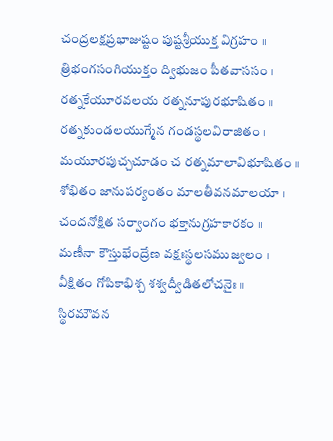చంద్రలక్షప్రభాజుష్టం పుష్టశ్రీయుక్త విగ్రహం ॥
త్రిభంగసంగియుక్తం ద్విభుజం పీతవాససం ।
రత్నకేయూరవలయ రత్ననూపురభూషితం ॥
రత్నకుండలయుగ్మేన గండస్థలవిరాజితం ।
మయూరపుచ్చచూడం చ రత్నమాలావిభూషితం ॥
శోభితం జానుపర్యంతం మాలతీవనమాలయా ।
చందనోక్షిత సర్వాంగం భక్తానుగ్రహకారకం ॥
మణీనా కౌస్తుభేంద్రేణ వక్షఃస్థలసముజ్వలం ।
వీక్షితం గోపికాభిశ్చ శశ్వద్వీడితలోచనైః ॥
స్థిరమౌవన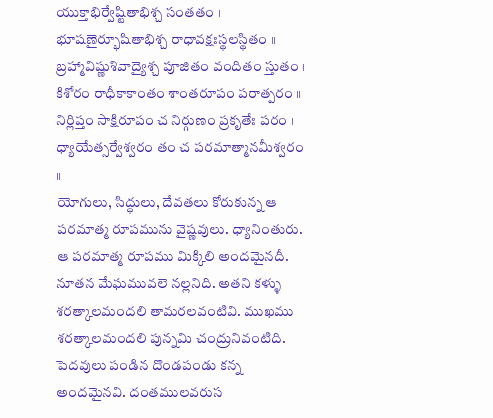యుక్తాభిర్వేష్టితాభిశ్చ సంతతం ।
భూషణైర్భూషితాభిశ్చ రాధావక్షఃస్థలస్థితం ॥
బ్రహ్మావిష్ణుశివాద్యైశ్చ పూజితం వందితం స్తుతం ।
కిశోరం రాధీకాకాంతం శాంతరూపం పరాత్పరం ॥
నిర్లిప్తం సాక్షిరూపం చ నిర్గుణం ప్రకృతేః పరం ।
ధ్యాయేత్సర్వేశ్వరం తం చ పరమాత్మానమీశ్వరం ॥
యోగులు, సిద్ధులు, దేవతలు కోరుకున్న ఆ పరమాత్మ రూపమును వైష్ణవులు. ధ్యానింతురు.
ఆ పరమాత్మ రూపము మిక్కిలి అందమైనదీ. నూతన మేఘమువలె నల్లనిది. అతని కళ్ళు శరత్కాలమందలి తామరలవంటివి. ముఖము శరత్కాలమందలి పున్నమి చంద్రునివంటిది. పెదవులు పండిన దొండపండు కన్న అందమైనవి. దంతములవరుస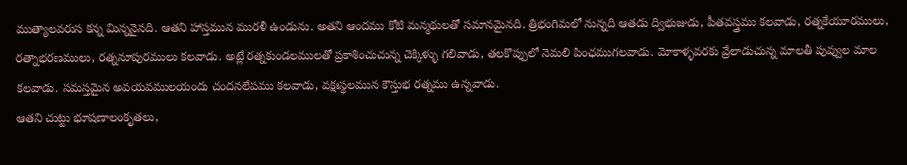ముత్యాలవరుస కన్న మిన్ననైనది. ఆతని హాస్తమున మురళీ ఉండును. అతని ఆందము కోటి మన్మథులతో సమానమైనది. త్రిభంగిమలో నున్నది ఆతడు ద్విభుజుడు, పీతవస్త్రము కలవాడు, రత్నకేయూరములు, రత్నాభరణములు, రత్ననూపురములు కలవాడు. అట్లే రత్నకుండలములతో ప్రకాశించుచున్న చెక్కిళ్ళు గలివాడు, తలకొప్పులో నెమలి పింఛముగలవాడు. మోకాళ్ళవరకు వ్రేలాడుచున్న మాలతీ పువ్వుల మాల కలవాడు. సమస్తమైన అవయవములయందు చందనలేపము కలవాడు, వక్షఃస్థలమున కౌస్తుభ రత్నము ఉన్నవాడు.
ఆతని చుట్టు భూషణాలంకృతలు,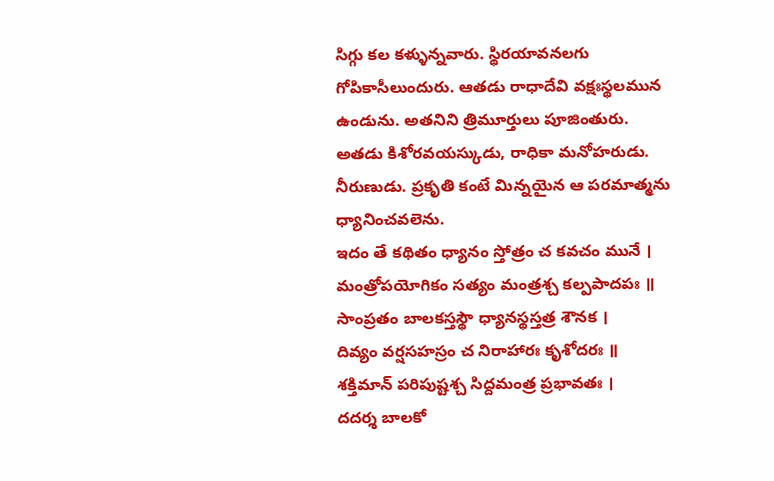సిగ్గు కల కళ్ళున్నవారు. స్థిరయావనలగు గోపికాసీలుందురు. ఆతడు రాధాదేవి వక్షఃస్థలమున ఉండును. అతనిని త్రిమూర్తులు పూజింతురు. అతడు కిశోరవయస్కుడు, రాధికా మనోహరుడు. నీరుణుడు. ప్రకృతి కంటే మిన్నయైన ఆ పరమాత్మను ధ్యానించవలెను.
ఇదం తే కథితం ధ్యానం స్తోత్రం చ కవచం మునే ।
మంత్రోపయోగికం సత్యం మంత్రశ్చ కల్పపాదపః ॥
సాంప్రతం బాలకస్తస్థౌ ధ్యానస్థస్తత్ర శౌనక ।
దివ్యం వర్షసహస్రం చ నిరాహారః కృశోదరః ॥
శక్తిమాన్ పరిపుష్టశ్చ సిద్దమంత్ర ప్రభావతః ।
దదర్శ బాలకో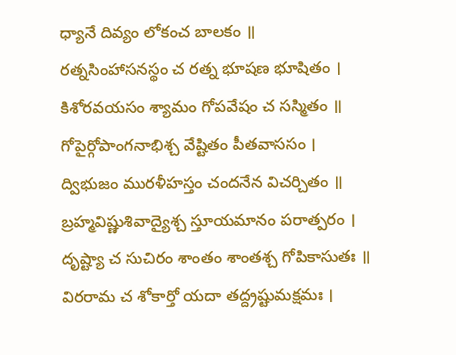ధ్యానే దివ్యం లోకంచ బాలకం ॥
రత్నసింహాసనస్థం చ రత్న భూషణ భూషితం ।
కిశోరవయసం శ్యామం గోపవేషం చ సస్మితం ॥
గోపైర్గోపాంగనాభిశ్చ వేష్టితం పీతవాససం ।
ద్విభుజం మురళీహస్తం చందనేన విచర్చితం ॥
బ్రహ్మవిష్ణుశివాద్యైశ్చ స్తూయమానం పరాత్పరం ।
దృష్ట్యా చ సుచిరం శాంతం శాంతశ్చ గోపికాసుతః ॥
విరరామ చ శోకార్తో యదా తద్ద్రష్టుమక్షమః ।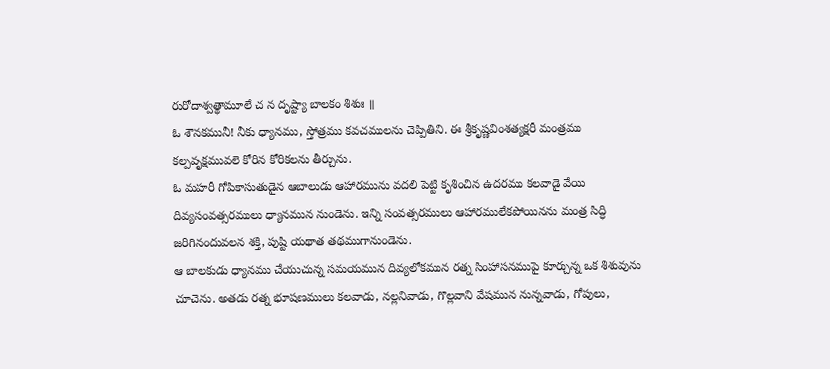రురోదాశ్వత్థామూలే చ న దృష్ట్యా బాలకం శిశుః ॥
ఓ శౌనకమునీ! నీకు ధ్యానము, స్తోత్రము కవచములను చెప్పితిని. ఈ శ్రీకృష్ణవింశత్యక్షరీ మంత్రము కల్పవృక్షమువలె కోరిన కోరికలను తీర్చును.
ఓ మహరీ గోపికాసుతుడైన ఆబాలుడు ఆహారమును వదలి పెట్టి కృశించిన ఉదరము కలవాడై వేయి దివ్యసంవత్సరములు ధ్యానమున నుండెను. ఇన్ని సంవత్సరములు ఆహారములేకపోయినను మంత్ర సిద్ధి జరిగినందువలన శక్తి, పుష్టి యథాత తథముగానుండెను.
ఆ బాలకుడు ధ్యానము చేయుచున్న సమయమున దివ్యలోకమున రత్న సింహాసనముపై కూర్చున్న ఒక శిశువును చూచెను. అతడు రత్న భూషణములు కలవాడు, నల్లనివాడు, గొల్లవాని వేషమున నున్నవాడు, గోపులు,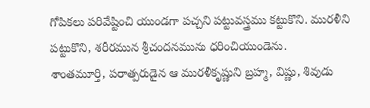గోపికలు పరివేష్టించి యుండగా పచ్చని పట్టువస్త్రము కట్టుకొని. మురళీని పట్టుకొని, శరీరమున శ్రీచందనమును ధరించియుండెను.
శాంతమూర్తి, పరాత్పరుడైన ఆ మురళీకృష్ణుని బ్రహ్మ, విష్ణు, శివుడు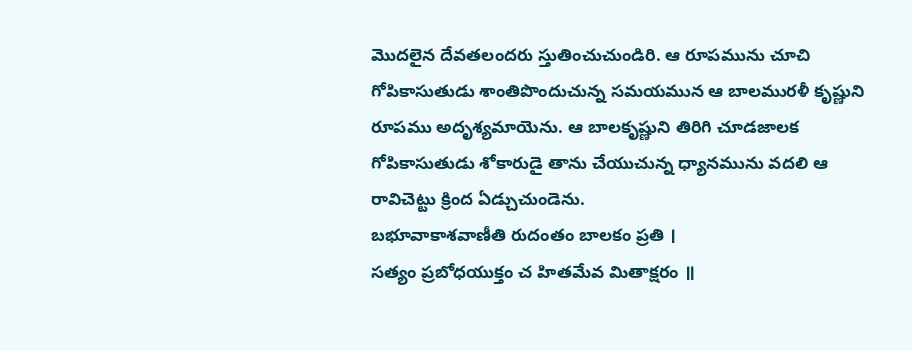మొదలైన దేవతలందరు స్తుతించుచుండిరి. ఆ రూపమును చూచి గోపికాసుతుడు శాంతిపొందుచున్న సమయమున ఆ బాలమురళీ కృష్ణుని రూపము అదృశ్యమాయెను. ఆ బాలకృష్ణుని తిరిగి చూడజాలక గోపికాసుతుడు శోకారుడై తాను చేయుచున్న ధ్యానమును వదలి ఆ రావిచెట్టు క్రింద ఏడ్చుచుండెను.
బభూవాకాశవాణీతి రుదంతం బాలకం ప్రతి ।
సత్యం ప్రబోధయుక్తం చ హితమేవ మితాక్షరం ॥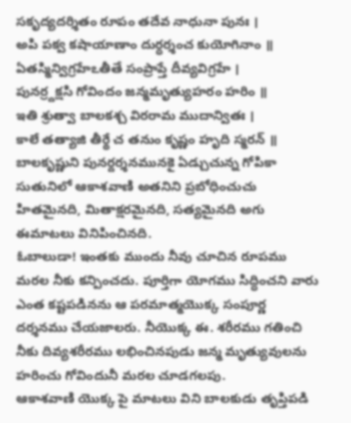సకృద్యదర్శితం రూపం తదేవ నాధునా పునః ।
అపి పక్వ కషాయాణాం దుర్ధర్శంచ కుయోగినాం ॥
ఏతస్మిన్విగ్రహేఽతీతే సంప్రాప్తే దీవ్యవిగ్రహే ।
పునర్ర్దక్షసి గోవిందం జన్మమృత్యుహరం హరిం ॥
ఇతి శ్రుత్వా బాలకశ్చ విరరామ ముదాన్వితః ।
కాలే తత్యాజి తీర్థే చ తనుం కృష్ణం హృది స్మరన్ ॥
బాలకృష్ణుని పునర్దర్శనమునకై ఏడ్చుచున్న గోపికా సుతునిలో ఆకాశవాణి అతనిని ప్రబోధించుచు హితమైనది, మితాక్షరమైనది, సత్యమైనది అగు ఈమాటలు వినిపించినది.
ఓబాలుడా! ఇంతకు ముందు నీవు చూచిన రూపము మరల నీకు కన్పించదు. పూర్తిగా యోగము సిద్ధించని వారు ఎంత కష్టపడినను ఆ పరమాత్మయొక్క సంపూర్ణ దర్శనము చేయజాలరు. నీయొక్క ఈ. శరీరము గతించి నీకు దివ్యశరీరము లభించినపుడు జన్మ మృత్యువులను హరించు గోవిందునీ మరల చూడగలపు.
ఆకాశవాణి యొక్క పై మాటలు విని బాలకుడు తృప్తిపడి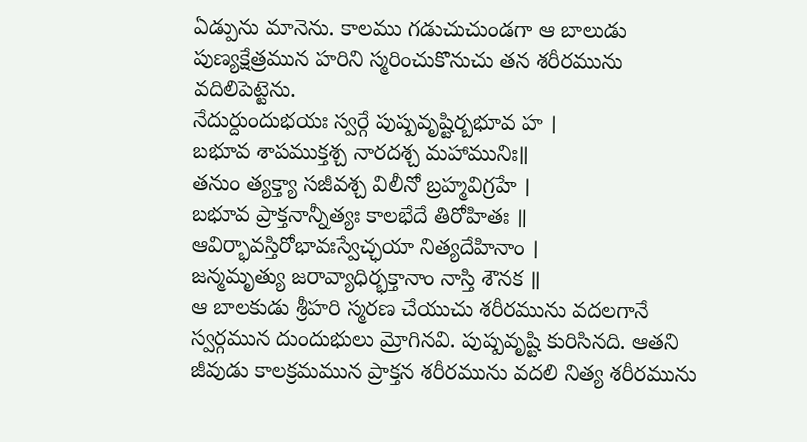ఏడ్పును మానెను. కాలము గడుచుచుండగా ఆ బాలుడు పుణ్యక్షేత్రమున హరిని స్మరించుకొనుచు తన శరీరమును వదిలిపెట్టెను.
నేదుర్దుందుభయః స్వర్గే పుష్పవృష్టిర్బభూవ హ ।
బభూవ శాపముక్తశ్చ నారదశ్చ మహామునిః॥
తనుం త్యక్త్యా సజీవశ్చ విలీనో బ్రహ్మవిగ్రహే ।
బభూవ ప్రాక్తనాన్నీత్యః కాలభేదే తిరోహితః ॥
ఆవిర్భావస్తిరోభావఃస్వేచ్ఛయా నిత్యదేహినాం ।
జన్మమృత్యు జరావ్యాధిర్భక్తానాం నాస్తి శౌనక ॥
ఆ బాలకుడు శ్రీహరి స్మరణ చేయుచు శరీరమును వదలగానే స్వర్గమున దుందుభులు మ్రోగినవి. పుష్పవృష్టి కురిసినది. ఆతని జీవుడు కాలక్రమమున ప్రాక్తన శరీరమును వదలి నిత్య శరీరమును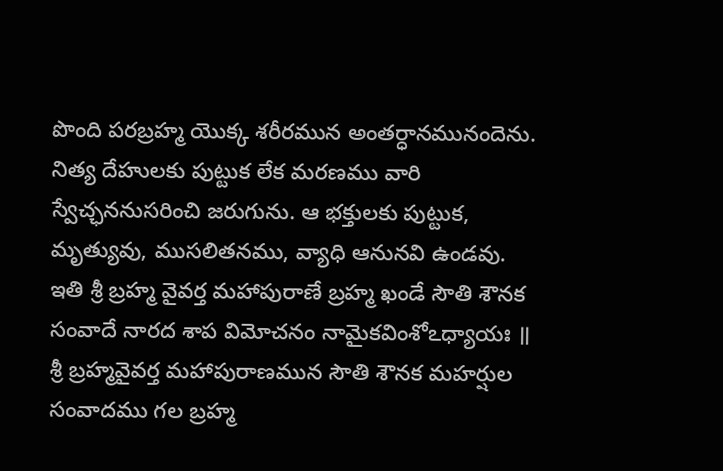పొంది పరబ్రహ్మ యొక్క శరీరమున అంతర్ధానమునందెను.
నిత్య దేహులకు పుట్టుక లేక మరణము వారి స్వేచ్ఛననుసరించి జరుగును. ఆ భక్తులకు పుట్టుక, మృత్యువు, ముసలితనము, వ్యాధి ఆనునవి ఉండవు.
ఇతి శ్రీ బ్రహ్మ వైవర్త మహాపురాణే బ్రహ్మ ఖండే సౌతి శౌనక సంవాదే నారద శాప విమోచనం నామైకవింశోఽధ్యాయః ॥
శ్రీ బ్రహ్మవైవర్త మహాపురాణమున సౌతి శౌనక మహర్షుల సంవాదము గల బ్రహ్మ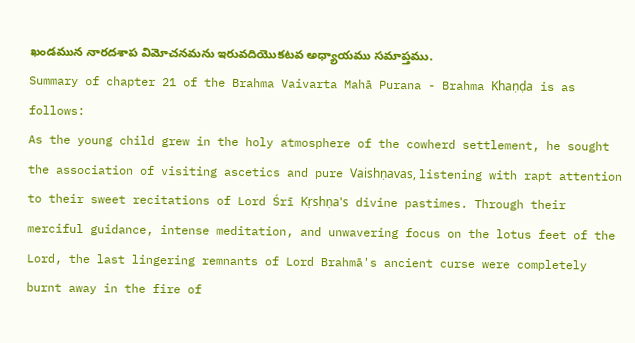ఖండమున నారదశాప విమోచనమను ఇరువదియొకటవ అధ్యాయము సమాప్తము.
Summary of chapter 21 of the Brahma Vaivarta Mahā Purana - Brahma Khaṇḍa is as follows:
As the young child grew in the holy atmosphere of the cowherd settlement, he sought the association of visiting ascetics and pure Vaishṇavas, listening with rapt attention to their sweet recitations of Lord Śrī Kṛshṇa's divine pastimes. Through their merciful guidance, intense meditation, and unwavering focus on the lotus feet of the Lord, the last lingering remnants of Lord Brahmā's ancient curse were completely burnt away in the fire of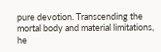pure devotion. Transcending the mortal body and material limitations, he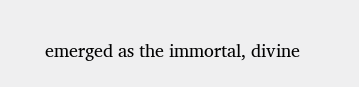emerged as the immortal, divine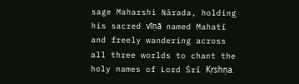sage Maharshi Nārada, holding his sacred vīṇā named Mahatī and freely wandering across all three worlds to chant the holy names of Lord Śrī Kṛshṇa.